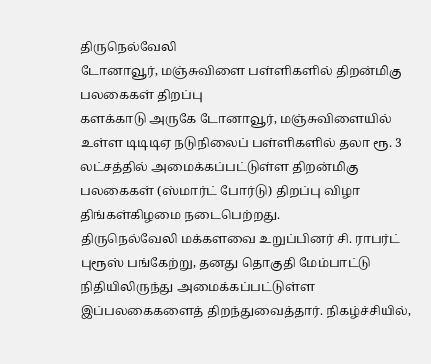திருநெல்வேலி
டோனாவூர், மஞ்சுவிளை பள்ளிகளில் திறன்மிகு பலகைகள் திறப்பு
களக்காடு அருகே டோனாவூர், மஞ்சுவிளையில் உள்ள டிடிடிஏ நடுநிலைப் பள்ளிகளில் தலா ரூ. 3 லட்சத்தில் அமைக்கப்பட்டுள்ள திறன்மிகு பலகைகள் (ஸ்மார்ட் போர்டு) திறப்பு விழா திங்கள்கிழமை நடைபெற்றது.
திருநெல்வேலி மக்களவை உறுப்பினர் சி. ராபர்ட் புரூஸ் பங்கேற்று, தனது தொகுதி மேம்பாட்டு நிதியிலிருந்து அமைக்கப்பட்டுள்ள இப்பலகைகளைத் திறந்துவைத்தார். நிகழ்ச்சியில்,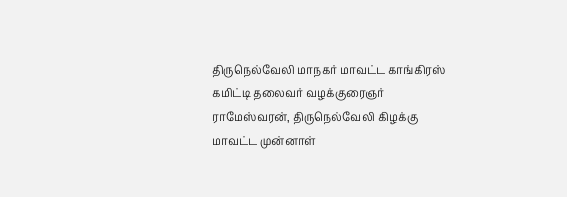திருநெல்வேலி மாநகர் மாவட்ட காங்கிரஸ் கமிட்டி தலைவர் வழக்குரைஞர் ராமேஸ்வரன், திருநெல்வேலி கிழக்கு மாவட்ட முன்னாள்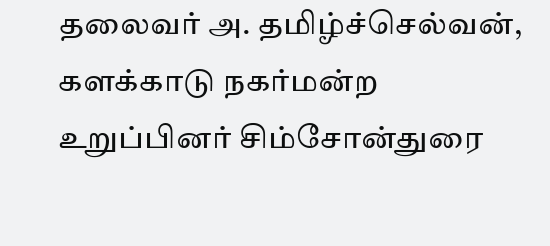தலைவர் அ. தமிழ்ச்செல்வன், களக்காடு நகர்மன்ற உறுப்பினர் சிம்சோன்துரை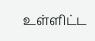உள்ளிட்ட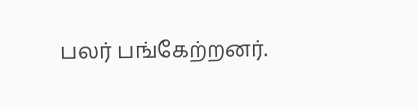பலர் பங்கேற்றனர்.